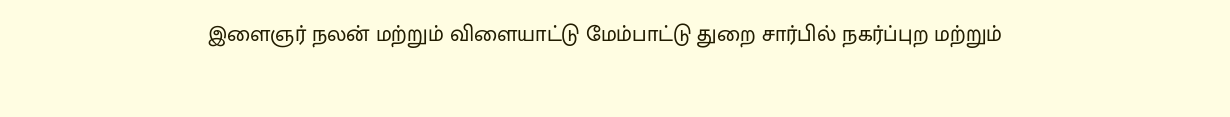இளைஞர் நலன் மற்றும் விளையாட்டு மேம்பாட்டு துறை சார்பில் நகர்ப்புற மற்றும்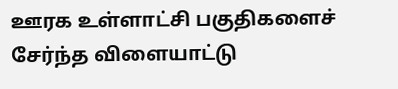ஊரக உள்ளாட்சி பகுதிகளைச் சேர்ந்த விளையாட்டு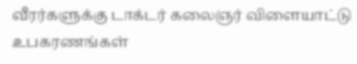வீரர்களுக்கு டாக்டர் கலைஞர் விளையாட்டு உபகரணங்கள்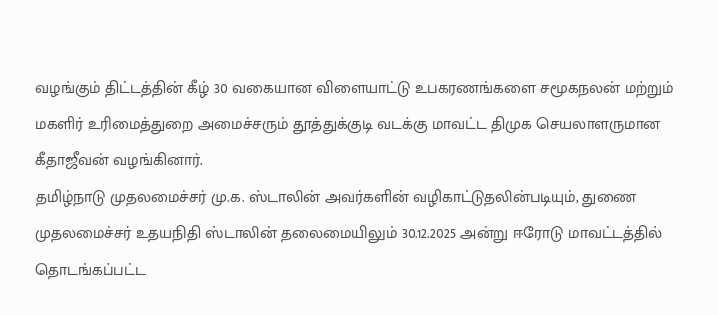வழங்கும் திட்டத்தின் கீழ் 30 வகையான விளையாட்டு உபகரணங்களை சமூகநலன் மற்றும் மகளிர் உரிமைத்துறை அமைச்சரும் தூத்துக்குடி வடக்கு மாவட்ட திமுக செயலாளருமான கீதாஜீவன் வழங்கினார்.
தமிழ்நாடு முதலமைச்சர் மு.க. ஸ்டாலின் அவர்களின் வழிகாட்டுதலின்படியும், துணை முதலமைச்சர் உதயநிதி ஸ்டாலின் தலைமையிலும் 30.12.2025 அன்று ஈரோடு மாவட்டத்தில் தொடங்கப்பட்ட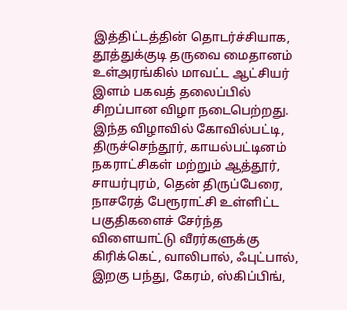இத்திட்டத்தின் தொடர்ச்சியாக, தூத்துக்குடி தருவை மைதானம் உள்அரங்கில் மாவட்ட ஆட்சியர் இளம் பகவத் தலைப்பில் சிறப்பான விழா நடைபெற்றது.
இந்த விழாவில் கோவில்பட்டி, திருச்செந்தூர், காயல்பட்டினம் நகராட்சிகள் மற்றும் ஆத்தூர், சாயர்புரம், தென் திருப்பேரை, நாசரேத் பேரூராட்சி உள்ளிட்ட பகுதிகளைச் சேர்ந்த விளையாட்டு வீரர்களுக்கு கிரிக்கெட், வாலிபால், ஃபுட்பால், இறகு பந்து, கேரம், ஸ்கிப்பிங்,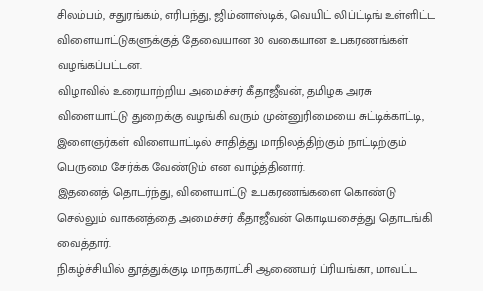சிலம்பம், சதுரங்கம், எரிபந்து, ஜிம்னாஸ்டிக், வெயிட் லிப்ட்டிங் உள்ளிட்ட விளையாட்டுகளுக்குத் தேவையான 30 வகையான உபகரணங்கள் வழங்கப்பட்டன.
விழாவில் உரையாற்றிய அமைச்சர் கீதாஜீவன், தமிழக அரசு விளையாட்டு துறைக்கு வழங்கி வரும் முன்னுரிமையை சுட்டிக்காட்டி, இளைஞர்கள் விளையாட்டில் சாதித்து மாநிலத்திற்கும் நாட்டிற்கும் பெருமை சேர்க்க வேண்டும் என வாழ்த்தினார்.
இதனைத் தொடர்ந்து, விளையாட்டு உபகரணங்களை கொண்டு செல்லும் வாகனத்தை அமைச்சர் கீதாஜீவன் கொடியசைத்து தொடங்கி வைத்தார்.
நிகழ்ச்சியில் தூத்துக்குடி மாநகராட்சி ஆணையர் ப்ரியங்கா, மாவட்ட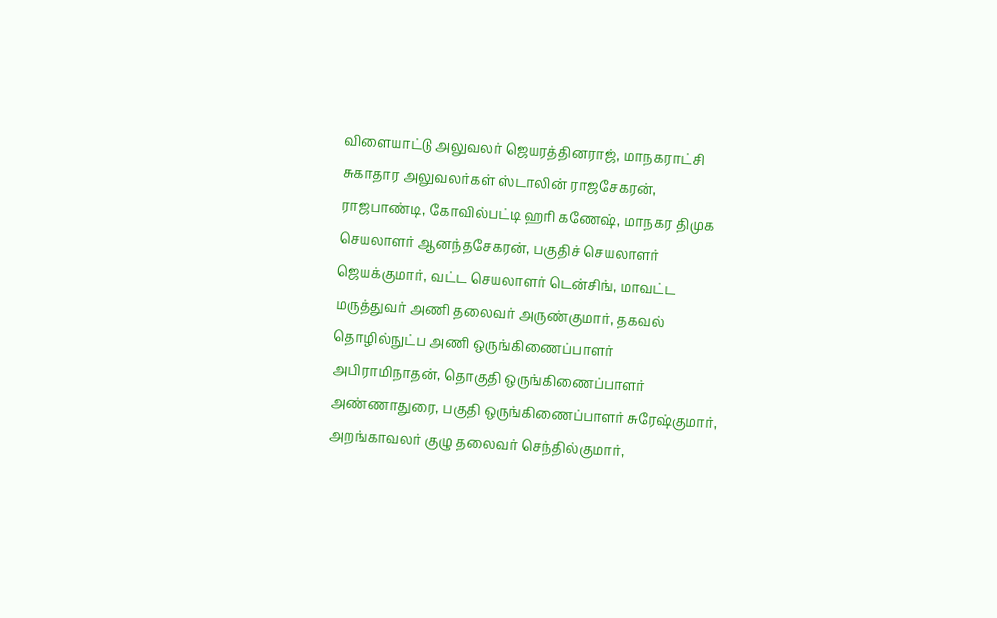விளையாட்டு அலுவலர் ஜெயரத்தினராஜ், மாநகராட்சி சுகாதார அலுவலர்கள் ஸ்டாலின் ராஜசேகரன், ராஜபாண்டி, கோவில்பட்டி ஹரி கணேஷ், மாநகர திமுக செயலாளர் ஆனந்தசேகரன், பகுதிச் செயலாளர் ஜெயக்குமார், வட்ட செயலாளர் டென்சிங், மாவட்ட மருத்துவர் அணி தலைவர் அருண்குமார், தகவல் தொழில்நுட்ப அணி ஒருங்கிணைப்பாளர் அபிராமிநாதன், தொகுதி ஒருங்கிணைப்பாளர் அண்ணாதுரை, பகுதி ஒருங்கிணைப்பாளர் சுரேஷ்குமார், அறங்காவலர் குழு தலைவர் செந்தில்குமார்,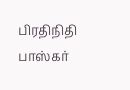பிரதிநிதி பாஸ்கர்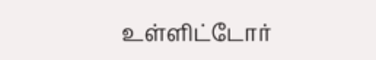உள்ளிட்டோர்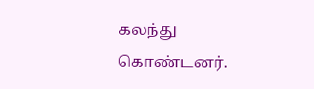கலந்து கொண்டனர்.